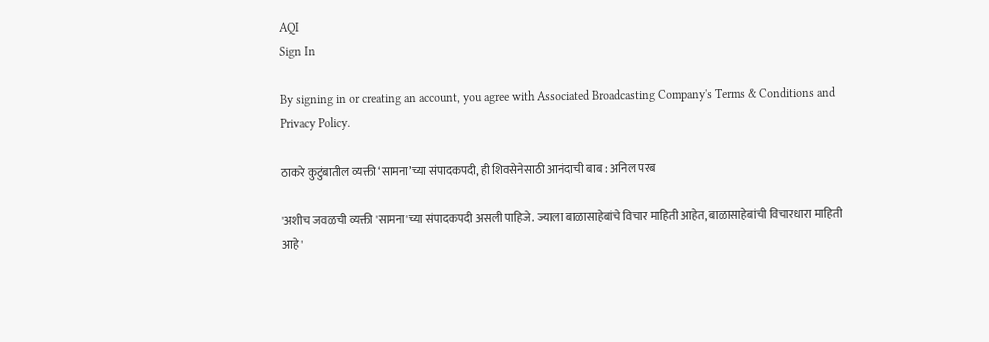AQI
Sign In

By signing in or creating an account, you agree with Associated Broadcasting Company's Terms & Conditions and Privacy Policy.

ठाकरे कुटुंबातील व्यक्ती ‘सामना’च्या संपादकपदी, ही शिवसेनेसाठी आनंदाची बाब : अनिल परब

'अशीच जवळची व्यक्ती 'सामना'च्या संपादकपदी असली पाहिजे. ज्याला बाळासाहेबांचे विचार माहिती आहेत, बाळासाहेबांची विचारधारा माहिती आहे'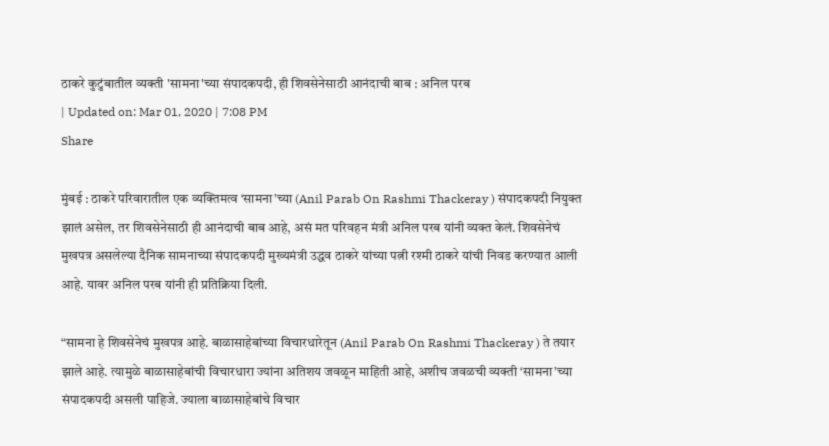ठाकरे कुटुंबातील व्यक्ती 'सामना'च्या संपादकपदी, ही शिवसेनेसाठी आनंदाची बाब : अनिल परब
| Updated on: Mar 01, 2020 | 7:08 PM
Share

मुंबई : ठाकरे परिवारातील एक व्यक्तिमत्व ‘सामना’च्या (Anil Parab On Rashmi Thackeray ) संपादकपदी नियुक्त झालं असेल, तर शिवसेनेसाठी ही आनंदाची बाब आहे, असं मत परिवहन मंत्री अनिल परब यांनी व्यक्त केलं. शिवसेनेचं मुखपत्र असलेल्या दैनिक सामनाच्या संपादकपदी मुख्यमंत्री उद्धव ठाकरे यांच्या पत्नी रश्मी ठाकरे यांची निवड करण्यात आली आहे. यावर अनिल परब यांनी ही प्रतिक्रिया दिली.

“सामना हे शिवसेनेचं मुखपत्र आहे. बाळासाहेबांच्या विचारधारेतून (Anil Parab On Rashmi Thackeray ) ते तयार झाले आहे. त्यामुळे बाळासाहेबांची विचारधारा ज्यांना अतिशय जवळून माहिती आहे, अशीच जवळची व्यक्ती ‘सामना’च्या संपादकपदी असली पाहिजे. ज्याला बाळासाहेबांचे विचार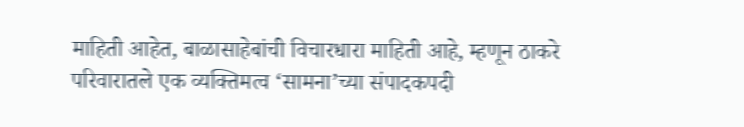माहिती आहेत, बाळासाहेबांची विचारधारा माहिती आहे, म्हणून ठाकरे परिवारातले एक व्यक्तिमत्व ‘सामना’च्या संपादकपदी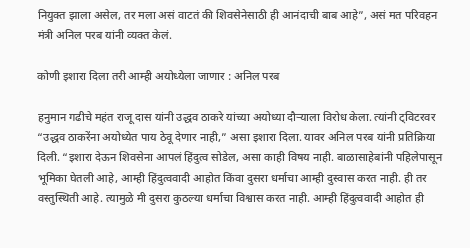नियुक्त झाला असेल, तर मला असं वाटतं की शिवसेनेसाठी ही आनंदाची बाब आहे”, असं मत परिवहन मंत्री अनिल परब यांनी व्यक्त केलं.

कोणी इशारा दिला तरी आम्ही अयोध्येला जाणार : अनिल परब

हनुमान गढीचे महंत राजू दास यांनी उद्धव ठाकरे यांच्या अयोध्या दौऱ्याला विरोध केला. त्यांनी ट्विटरवर “उद्धव ठाकरेंना अयोध्येत पाय ठेवू देणार नाही,” असा इशारा दिला. यावर अनिल परब यांनी प्रतिक्रिया दिली. “इशारा देऊन शिवसेना आपलं हिंदुत्व सोडेल, असा काही विषय नाही. बाळासाहेबांनी पहिलेपासून भूमिका घेतली आहे, आम्ही हिंदुत्ववादी आहोत किंवा दुसरा धर्माचा आम्ही दुस्वास करत नाही. ही तर वस्तुस्थिती आहे. त्यामुळे मी दुसरा कुठल्या धर्माचा विश्वास करत नाही. आम्ही हिंदुत्ववादी आहोत ही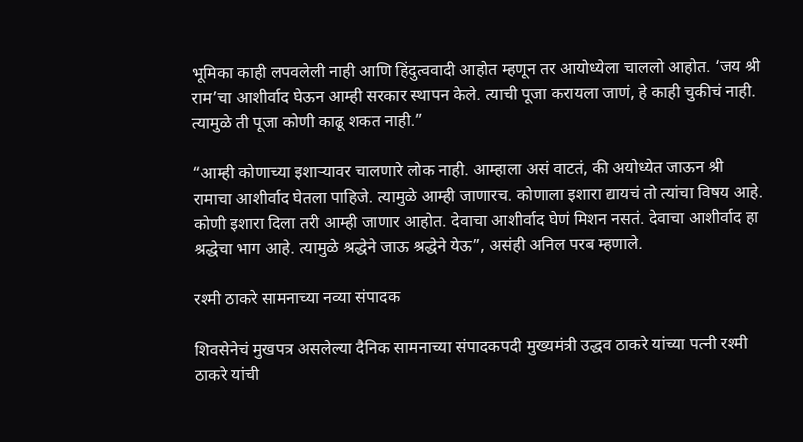भूमिका काही लपवलेली नाही आणि हिंदुत्ववादी आहोत म्हणून तर आयोध्येला चाललो आहोत. ‘जय श्री राम’चा आशीर्वाद घेऊन आम्ही सरकार स्थापन केले. त्याची पूजा करायला जाणं, हे काही चुकीचं नाही. त्यामुळे ती पूजा कोणी काढू शकत नाही.”

“आम्ही कोणाच्या इशाऱ्यावर चालणारे लोक नाही. आम्हाला असं वाटतं, की अयोध्येत जाऊन श्री रामाचा आशीर्वाद घेतला पाहिजे. त्यामुळे आम्ही जाणारच. कोणाला इशारा द्यायचं तो त्यांचा विषय आहे. कोणी इशारा दिला तरी आम्ही जाणार आहोत. देवाचा आशीर्वाद घेणं मिशन नसतं. देवाचा आशीर्वाद हा श्रद्धेचा भाग आहे. त्यामुळे श्रद्धेने जाऊ श्रद्धेने येऊ”, असंही अनिल परब म्हणाले.

रश्मी ठाकरे सामनाच्या नव्या संपादक

शिवसेनेचं मुखपत्र असलेल्या दैनिक सामनाच्या संपादकपदी मुख्यमंत्री उद्धव ठाकरे यांच्या पत्नी रश्मी ठाकरे यांची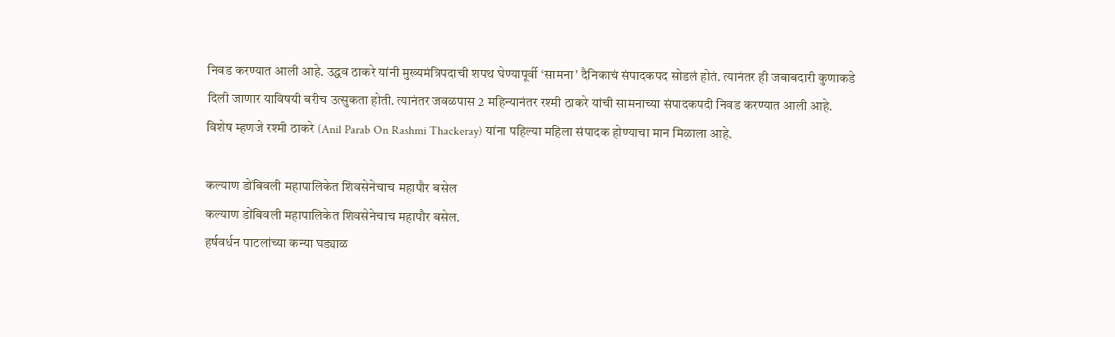निवड करण्यात आली आहे. उद्धव ठाकरे यांनी मुख्यमंत्रिपदाची शपथ घेण्यापूर्वी ‘सामना’ दैनिकाचं संपादकपद सोडलं होतं. त्यानंतर ही जबाबदारी कुणाकडे दिली जाणार याविषयी बरीच उत्सुकता होती. त्यानंतर जवळपास 2 महिन्यानंतर रश्मी ठाकरे यांची सामनाच्या संपादकपदी निवड करण्यात आली आहे. विशेष म्हणजे रश्मी ठाकरे (Anil Parab On Rashmi Thackeray) यांना पहिल्या महिला संपादक होण्याचा मान मिळाला आहे.

कल्याण डोंबिवली महापालिकेत शिवसेनेचाच महापौर बसेल
कल्याण डोंबिवली महापालिकेत शिवसेनेचाच महापौर बसेल.
हर्षवर्धन पाटलांच्या कन्या घड्याळ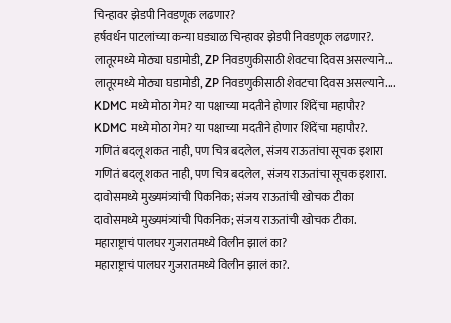चिन्हावर झेडपी निवडणूक लढणार?
हर्षवर्धन पाटलांच्या कन्या घड्याळ चिन्हावर झेडपी निवडणूक लढणार?.
लातूरमध्ये मोठ्या घडामोडी, ZP निवडणुकीसाठी शेवटचा दिवस असल्याने...
लातूरमध्ये मोठ्या घडामोडी, ZP निवडणुकीसाठी शेवटचा दिवस असल्याने....
KDMC मध्ये मोठा गेम? या पक्षाच्या मदतीने होणार शिंदेंचा महापौर?
KDMC मध्ये मोठा गेम? या पक्षाच्या मदतीने होणार शिंदेंचा महापौर?.
गणितं बदलू शकत नाही, पण चित्र बदलेल, संजय राऊतांचा सूचक इशारा
गणितं बदलू शकत नाही, पण चित्र बदलेल, संजय राऊतांचा सूचक इशारा.
दावोसमध्ये मुख्यमंत्र्यांची पिकनिक; संजय राऊतांची खोचक टीका
दावोसमध्ये मुख्यमंत्र्यांची पिकनिक; संजय राऊतांची खोचक टीका.
महाराष्ट्राचं पालघर गुजरातमध्ये विलीन झालं का?
महाराष्ट्राचं पालघर गुजरातमध्ये विलीन झालं का?.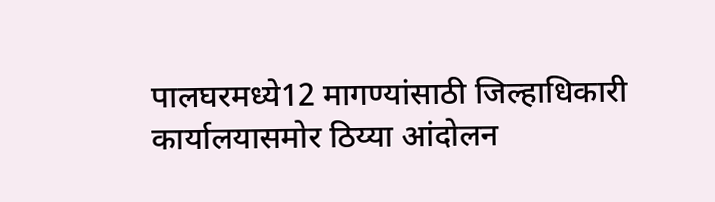पालघरमध्ये12 मागण्यांसाठी जिल्हाधिकारी कार्यालयासमोर ठिय्या आंदोलन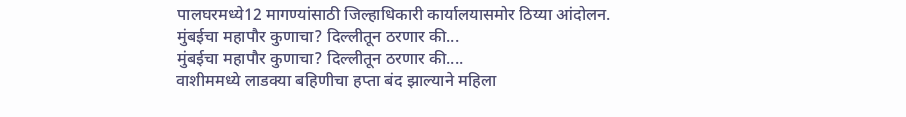पालघरमध्ये12 मागण्यांसाठी जिल्हाधिकारी कार्यालयासमोर ठिय्या आंदोलन.
मुंबईचा महापौर कुणाचा? दिल्लीतून ठरणार की...
मुंबईचा महापौर कुणाचा? दिल्लीतून ठरणार की....
वाशीममध्ये लाडक्या बहिणीचा हप्ता बंद झाल्याने महिला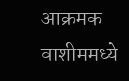आक्रमक
वाशीममध्ये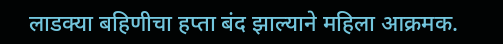लाडक्या बहिणीचा हप्ता बंद झाल्याने महिला आक्रमक.